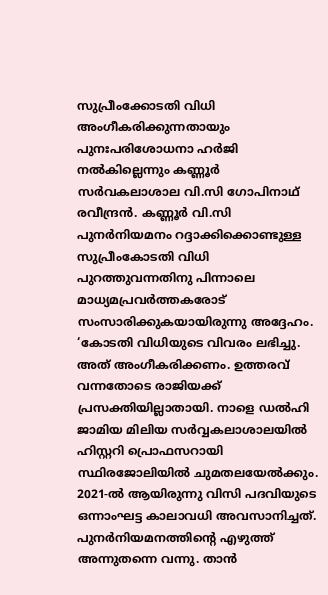സുപ്രീംക്കോടതി വിധി അംഗീകരിക്കുന്നതായും പുനഃപരിശോധനാ ഹർജി നൽകില്ലെന്നും കണ്ണൂർ സർവകലാശാല വി.സി ഗോപിനാഥ് രവീന്ദ്രൻ. കണ്ണൂർ വി.സി പുനർനിയമനം റദ്ദാക്കിക്കൊണ്ടുള്ള സുപ്രീംകോടതി വിധി പുറത്തുവന്നതിനു പിന്നാലെ മാധ്യമപ്രവർത്തകരോട് സംസാരിക്കുകയായിരുന്നു അദ്ദേഹം.
‘കോടതി വിധിയുടെ വിവരം ലഭിച്ചു. അത് അംഗീകരിക്കണം. ഉത്തരവ് വന്നതോടെ രാജിയക്ക് പ്രസക്തിയില്ലാതായി. നാളെ ഡൽഹി ജാമിയ മിലിയ സർവ്വകലാശാലയിൽ ഹിസ്റ്ററി പ്രൊഫസറായി സ്ഥിരജോലിയിൽ ചുമതലയേൽക്കും. 2021-ൽ ആയിരുന്നു വിസി പദവിയുടെ ഒന്നാംഘട്ട കാലാവധി അവസാനിച്ചത്. പുനർനിയമനത്തിന്റെ എഴുത്ത് അന്നുതന്നെ വന്നു. താൻ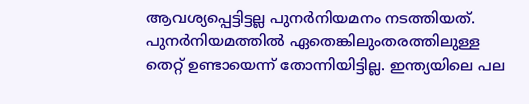ആവശ്യപ്പെട്ടിട്ടല്ല പുനർനിയമനം നടത്തിയത്. പുനർനിയമത്തിൽ ഏതെങ്കിലുംതരത്തിലുള്ള തെറ്റ് ഉണ്ടായെന്ന് തോന്നിയിട്ടില്ല. ഇന്ത്യയിലെ പല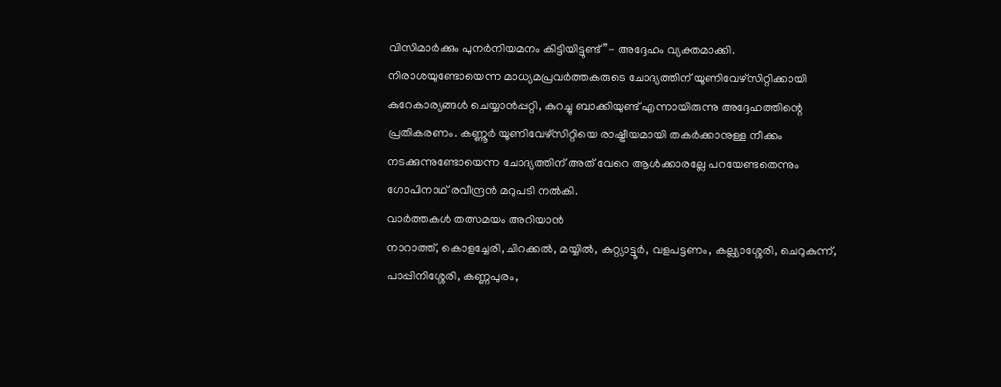വിസിമാർക്കും പുനർനിയമനം കിട്ടിയിട്ടുണ്ട്”- അദ്ദേഹം വ്യക്തമാക്കി.
നിരാശയുണ്ടോയെന്ന മാധ്യമപ്രവർത്തകരുടെ ചോദ്യത്തിന് യൂണിവേഴ്സിറ്റിക്കായി കുറേകാര്യങ്ങൾ ചെയ്യാൻപ്പറ്റി, കുറച്ചു ബാക്കിയുണ്ട് എന്നായിരുന്നു അദ്ദേഹത്തിന്റെ പ്രതികരണം. കണ്ണൂർ യൂണിവേഴ്സിറ്റിയെ രാഷ്ട്രീയമായി തകർക്കാനുള്ള നീക്കം നടക്കുന്നുണ്ടോയെന്ന ചോദ്യത്തിന് അത് വേറെ ആൾക്കാരല്ലേ പറയേണ്ടതെന്നും ഗോപിനാഥ് രവീന്ദ്രൻ മറുപടി നൽകി.
വാർത്തകൾ തത്സമയം അറിയാൻ
നാറാത്ത്, കൊളച്ചേരി, ചിറക്കൽ, മയ്യിൽ, കുറ്റ്യാട്ടൂർ, വളപട്ടണം, കല്ല്യാശ്ശേരി, ചെറുകുന്ന്, പാപ്പിനിശ്ശേരി, കണ്ണപുരം,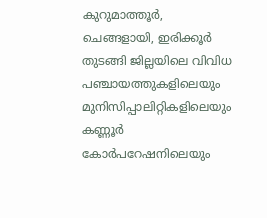കുറുമാത്തൂർ, ചെങ്ങളായി, ഇരിക്കൂർ തുടങ്ങി ജില്ലയിലെ വിവിധ പഞ്ചായത്തുകളിലെയും മുനിസിപ്പാലിറ്റികളിലെയും കണ്ണൂർ കോർപറേഷനിലെയും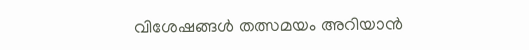വിശേഷങ്ങൾ തത്സമയം അറിയാൻ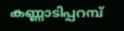കണ്ണാടിപ്പറമ്പ്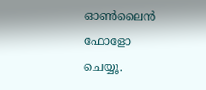ഓൺലൈൻ ഫോളോ ചെയ്യൂ.